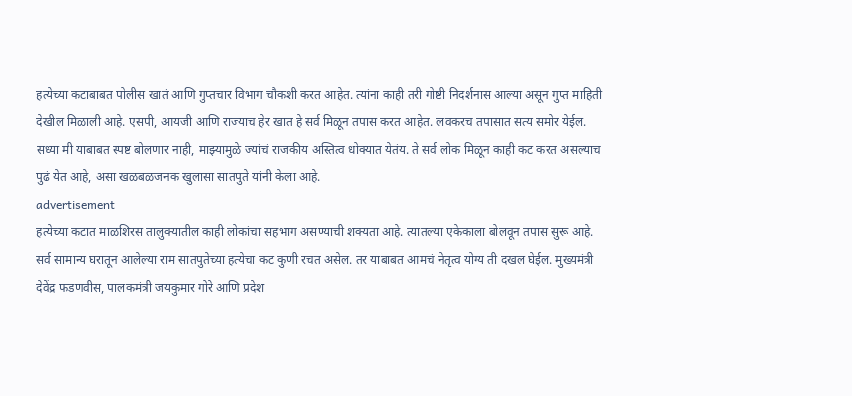हत्येच्या कटाबाबत पोलीस खातं आणि गुप्तचार विभाग चौकशी करत आहेत. त्यांना काही तरी गोष्टी निदर्शनास आल्या असून गुप्त माहिती देखील मिळाली आहे. एसपी, आयजी आणि राज्याच हेर खात हे सर्व मिळून तपास करत आहेत. लवकरच तपासात सत्य समोर येईल. सध्या मी याबाबत स्पष्ट बोलणार नाही, माझ्यामुळे ज्यांचं राजकीय अस्तित्व धोक्यात येतंय. ते सर्व लोक मिळून काही कट करत असल्याच पुढं येत आहे, असा खळबळजनक खुलासा सातपुते यांनी केला आहे.
advertisement
हत्येच्या कटात माळशिरस तालुक्यातील काही लोकांचा सहभाग असण्याची शक्यता आहे. त्यातल्या एकेकाला बोलवून तपास सुरू आहे. सर्व सामान्य घरातून आलेल्या राम सातपुतेच्या हत्येचा कट कुणी रचत असेल. तर याबाबत आमचं नेतृत्व योग्य ती दखल घेईल. मुख्यमंत्री देवेंद्र फडणवीस, पालकमंत्री जयकुमार गोरे आणि प्रदेश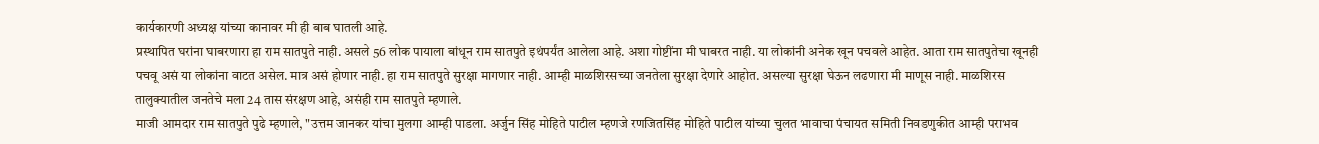कार्यकारणी अध्यक्ष यांच्या कानावर मी ही बाब घातली आहे.
प्रस्थापित घरांना घाबरणारा हा राम सातपुते नाही. असले 56 लोक पायाला बांधून राम सातपुते इथंपर्यंत आलेला आहे. अशा गोष्टींना मी घाबरत नाही. या लोकांनी अनेक खून पचवले आहेत. आता राम सातपुतेचा खूनही पचवू असं या लोकांना वाटत असेल. मात्र असं होणार नाही. हा राम सातपुते सुरक्षा मागणार नाही. आम्ही माळशिरसच्या जनतेला सुरक्षा देणारे आहोत. असल्या सुरक्षा घेऊन लढणारा मी माणूस नाही. माळशिरस तालुक्यातील जनतेचे मला 24 तास संरक्षण आहे, असंही राम सातपुते म्हणाले.
माजी आमदार राम सातपुते पुढे म्हणाले, "उत्तम जानकर यांचा मुलगा आम्ही पाडला. अर्जुन सिंह मोहिते पाटील म्हणजे रणजितसिंह मोहिते पाटील यांच्या चुलत भावाचा पंचायत समिती निवडणुकीत आम्ही पराभव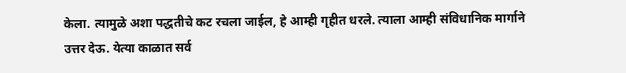केला. त्यामुळे अशा पद्धतीचे कट रचला जाईल, हे आम्ही गृहीत धरले. त्याला आम्ही संविधानिक मार्गाने उत्तर देऊ. येत्या काळात सर्व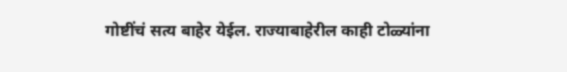गोष्टींचं सत्य बाहेर येईल. राज्याबाहेरील काही टोळ्यांना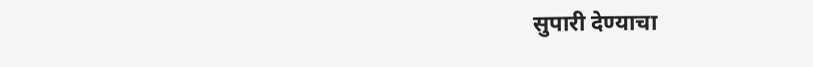सुपारी देण्याचा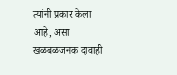त्यांनी प्रकार केला आहे, असा खळबळजनक दावाही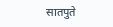सातपुते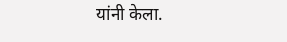यांनी केला.